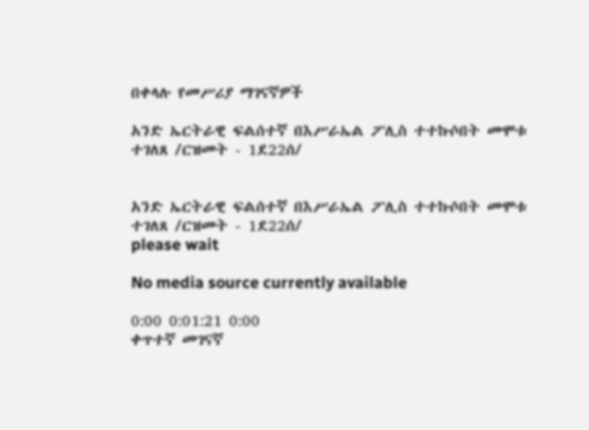በቀላሉ የመሥሪያ ማገናኛዎች

አንድ ኤርትራዊ ፍልሰተኛ በእሥራኤል ፖሊስ ተተኩሶበት መሞቱ ተገለጸ /ርዝመት - 1ደ22ሰ/


አንድ ኤርትራዊ ፍልሰተኛ በእሥራኤል ፖሊስ ተተኩሶበት መሞቱ ተገለጸ /ርዝመት - 1ደ22ሰ/
please wait

No media source currently available

0:00 0:01:21 0:00
ቀጥተኛ መገናኛ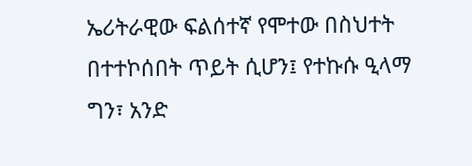ኤሪትራዊው ፍልሰተኛ የሞተው በስህተት በተተኮሰበት ጥይት ሲሆን፤ የተኩሱ ዒላማ ግን፣ አንድ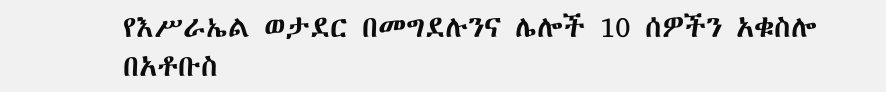የእሥራኤል ወታደር በመግደሉንና ሌሎች 10 ሰዎችን አቁስሎ በአቶቡስ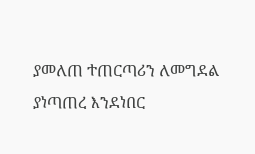ያመለጠ ተጠርጣሪን ለመግደል ያነጣጠረ እንደነበር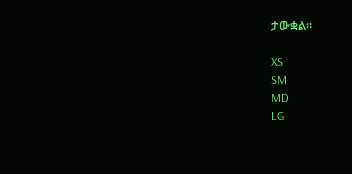ታውቋል።

XS
SM
MD
LG